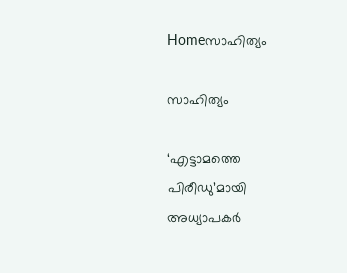Homeസാഹിത്യം

സാഹിത്യം

‘എട്ടാമത്തെ പിരീഡു’മായി അധ്യാപകര്‍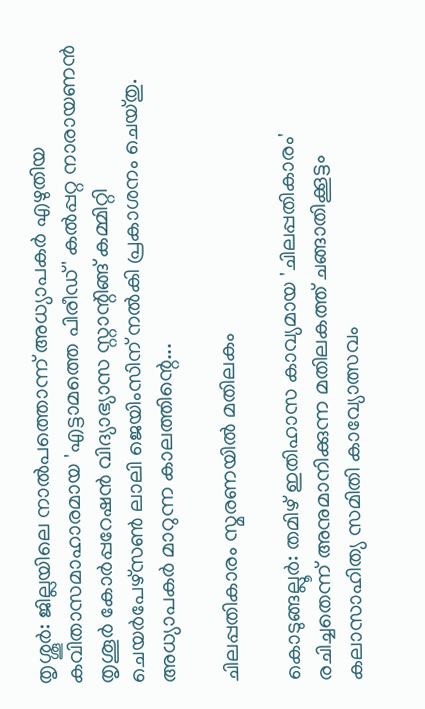തൃശ്ശൂര്‍: ജില്ലയിലെ നാല്‍പത്തൊന്ന് അധ്യാപകര്‍ എഴുതിയ കവിതാസമാഹാരമായ 'എട്ടാമത്തെ പിരീഡ്' കല്‍പ്പറ്റ നാരായണന്‍ തൃശൂര്‍ കോര്‍പ്പറേഷന്‍ വിദ്യാഭ്യാസ സ്റ്റാന്റിങ്ങ് കമ്മിറ്റി ചെയര്‍പേഴ്‌സണ്‍ ലാലി ജെയിംസിന് നല്‍കി പ്രകാശനം ചെയ്തു. അധ്യാപകര്‍ മാറുന്ന കാലത്തിന്റെ...

ചിലപ്പതികാരം സ്മരണയിൽ മതിലകം

കൊടുങ്ങല്ലൂർ: തമിഴ് ഇതിഹാസ കാവ്യമായ 'ചിലപ്പതികാരം' രചിച്ചതെന്ന് അനുമാനിക്കുന്ന മതിലകത്ത് ചങ്ങാതിക്കൂട്ടം കലാസാഹിത്യ സമിതി കാവ്യോത്സവം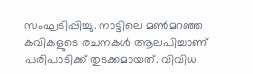സംഘടിപ്പിച്ചു. നാട്ടിലെ മൺമറഞ്ഞ കവികളുടെ രചനകൾ ആലപിച്ചാണ് പരിപാടിക്ക് തുടക്കമായത്. വിവിധ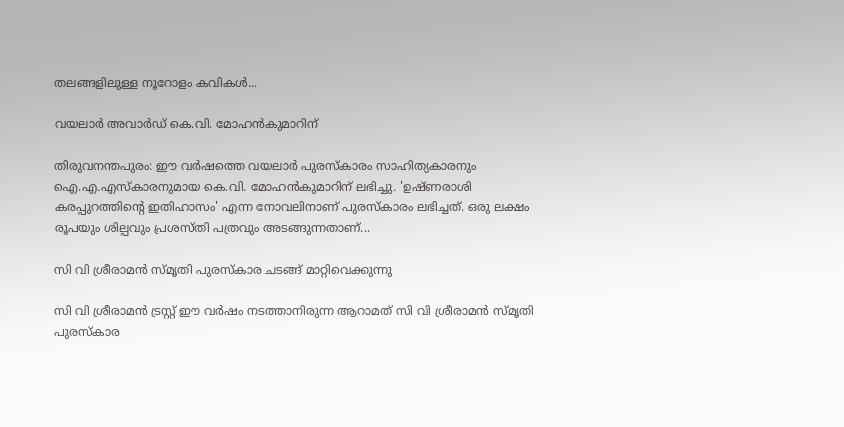തലങ്ങളിലുള്ള നൂറോളം കവികൾ...

വയലാർ അവാർഡ് കെ.വി. മോഹൻകുമാറിന്

തിരുവനന്തപുരം: ഈ വർഷത്തെ വയലാർ പുരസ്കാരം സാഹിത്യകാരനും ഐ.എ.എസ്കാരനുമായ കെ.വി. മോഹൻകുമാറിന് ലഭിച്ചു. 'ഉഷ്ണരാശി കരപ്പുറത്തിന്‍റെ ഇതിഹാസം' എന്ന നോവലിനാണ് പുരസ്കാരം ലഭിച്ചത്. ഒരു ലക്ഷം രൂപയും ശില്പവും പ്രശസ്തി പത്രവും അടങ്ങുന്നതാണ്...

സി വി ശ്രീരാമൻ സ്മൃതി പുരസ്കാര ചടങ്ങ് മാറ്റിവെക്കുന്നു

സി വി ശ്രീരാമൻ ട്രസ്റ്റ് ഈ വർഷം നടത്താനിരുന്ന ആറാമത് സി വി ശ്രീരാമൻ സ്മൃതി പുരസ്കാര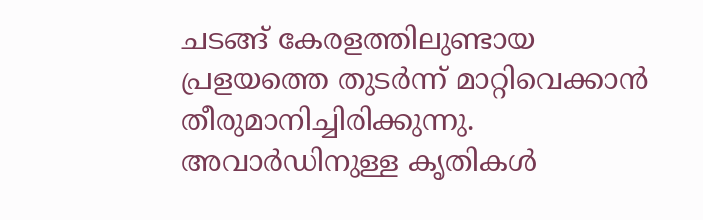ചടങ്ങ് കേരളത്തിലുണ്ടായ പ്രളയത്തെ തുടർന്ന് മാറ്റിവെക്കാൻ തീരുമാനിച്ചിരിക്കുന്നു. അവാർഡിനുള്ള കൃതികൾ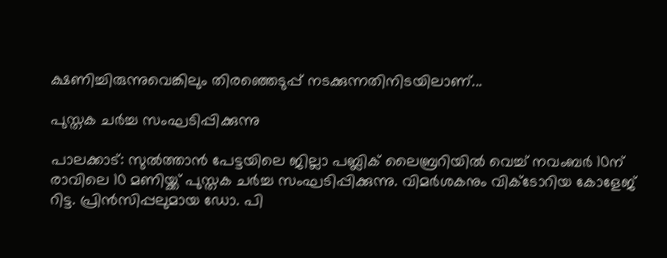ക്ഷണിച്ചിരുന്നുവെങ്കിലും തിരഞ്ഞെടുപ്പ് നടക്കുന്നതിനിടയിലാണ്...

പുസ്തക ചര്‍ച്ച സംഘടിപ്പിക്കുന്നു

പാലക്കാട്: സുല്‍ത്താന്‍ പേട്ടയിലെ ജില്ലാ പബ്ലിക് ലൈബ്രറിയില്‍ വെച്ച് നവംബര്‍ 10ന് രാവിലെ 10 മണിയ്ക്ക് പുസ്തക ചര്‍ച്ച സംഘടിപ്പിക്കുന്നു. വിമര്‍ശകനും വിക്ടോറിയ കോളേജ് റിട്ട. പ്രിന്‍സിപ്പലുമായ ഡോ. പി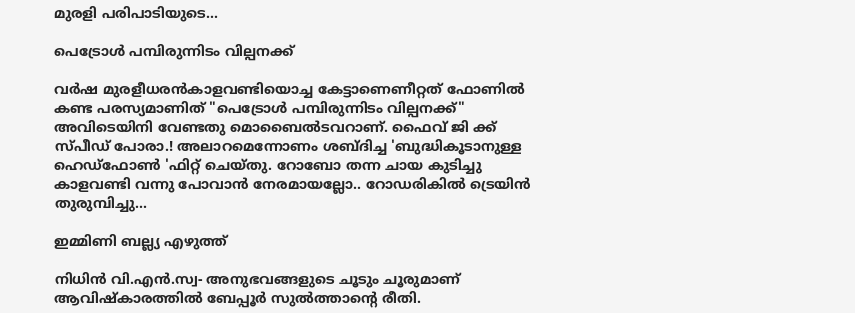മുരളി പരിപാടിയുടെ...

പെട്രോൾ പമ്പിരുന്നിടം വില്പനക്ക്

വർഷ മുരളീധരൻകാളവണ്ടിയൊച്ച കേട്ടാണെണീറ്റത് ഫോണിൽ കണ്ട പരസ്യമാണിത് "പെട്രോൾ പമ്പിരുന്നിടം വില്പനക്ക്" അവിടെയിനി വേണ്ടതു മൊബൈൽടവറാണ്. ഫൈവ് ജി ക്ക് സ്പീഡ് പോരാ.! അലാറമെന്നോണം ശബ്‌ദിച്ച 'ബുദ്ധികൂടാനുള്ള ഹെഡ്‍ഫോൺ 'ഫിറ്റ് ചെയ്തു. റോബോ തന്ന ചായ കുടിച്ചു കാളവണ്ടി വന്നു പോവാൻ നേരമായല്ലോ.. റോഡരികിൽ ട്രെയിൻ തുരുമ്പിച്ചു...

ഇമ്മിണി ബല്ല്യ എഴുത്ത്

നിധിന്‍ വി.എന്‍.സ്വ- അനുഭവങ്ങളുടെ ചൂടും ചൂരുമാണ് ആവിഷ്കാരത്തില്‍ ബേപ്പൂര്‍ സുല്‍ത്താന്റെ രീതി.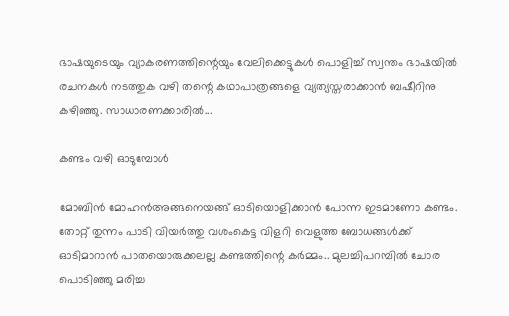ഭാഷയുടെയും വ്യാകരണത്തിന്റെയും വേലിക്കെട്ടുകള്‍ പൊളിച്ച് സ്വന്തം ഭാഷയില്‍ രചനകള്‍ നടത്തുക വഴി തന്റെ കഥാപാത്രങ്ങളെ വ്യത്യസ്തരാക്കാന്‍ ബഷീറിനു കഴിഞ്ഞു. സാധാരണക്കാരില്‍...

കണ്ടം വഴി ഓടുമ്പോൾ

മോബിൻ മോഹൻഅങ്ങനെയങ്ങ് ഓടിയൊളിക്കാൻ പോന്ന ഇടമാണോ കണ്ടം. തോറ്റ് തുന്നം പാടി വിയർത്തു വശംകെട്ട വിളറി വെളുത്ത ബോധങ്ങൾക്ക് ഓടിമാറാൻ പാതയൊരുക്കലല്ല കണ്ടത്തിന്റെ കർമ്മം.. മുലച്ചിപറമ്പിൽ ചോര പൊടിഞ്ഞു മരിച്ച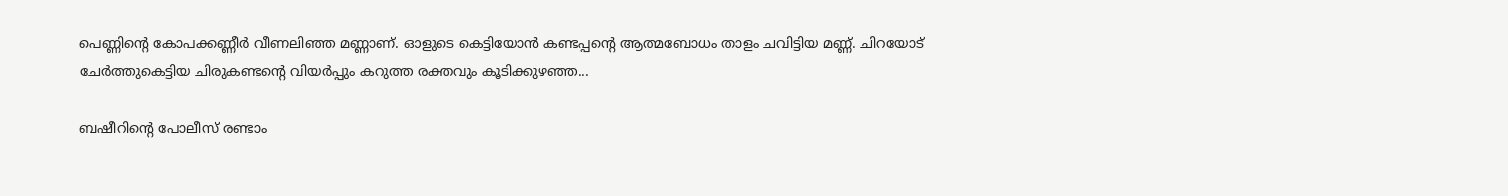പെണ്ണിന്റെ കോപക്കണ്ണീർ വീണലിഞ്ഞ മണ്ണാണ്. ഓളുടെ കെട്ടിയോൻ കണ്ടപ്പന്റെ ആത്മബോധം താളം ചവിട്ടിയ മണ്ണ്. ചിറയോട് ചേർത്തുകെട്ടിയ ചിരുകണ്ടന്റെ വിയർപ്പും കറുത്ത രക്തവും കൂടിക്കുഴഞ്ഞ...

ബഷീറിന്‍റെ പോലീസ് രണ്ടാം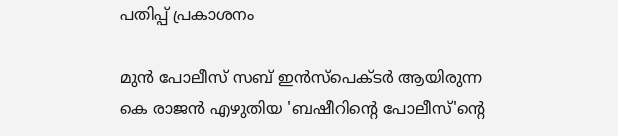പതിപ്പ് പ്രകാശനം

മുന്‍ പോലീസ് സബ് ഇന്‍സ്പെക്ടര്‍ ആയിരുന്ന കെ രാജന്‍ എഴുതിയ 'ബഷീറിന്‍റെ പോലീസ്'ന്‍റെ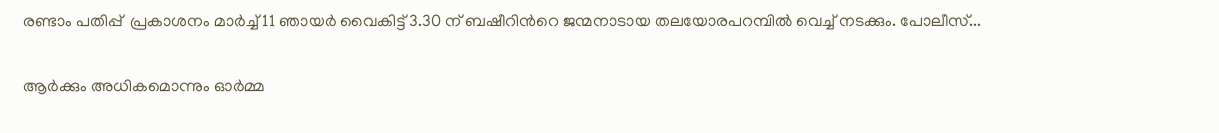രണ്ടാം പതിപ്പ്  പ്രകാശനം മാര്‍ച്ച്‌ 11 ഞായര്‍ വൈകിട്ട് 3.30 ന് ബഷീറിന്‍റെ ജന്മനാടായ തലയോരപറമ്പില്‍ വെച്ച് നടക്കും. പോലീസ്...

ആർക്കും അധികമൊന്നും ഓർമ്മ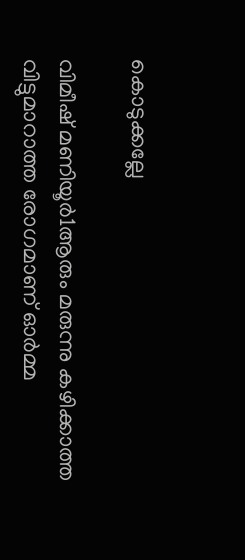കൊടുക്കല്ലേ

വിമീഷ് മണിയൂർ1ആരും മരുന്നു കഴിക്കാത്ത വിട്ടുമാറാത്ത രോഗമാണ് ഓർമ്മ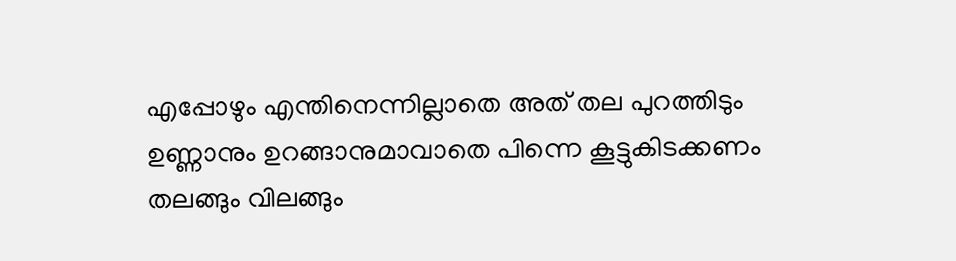എപ്പോഴും എന്തിനെന്നില്ലാതെ അത് തല പുറത്തിടും ഉണ്ണാനും ഉറങ്ങാനുമാവാതെ പിന്നെ കൂട്ടുകിടക്കണം തലങ്ങും വിലങ്ങും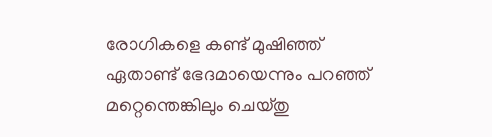രോഗികളെ കണ്ട് മുഷിഞ്ഞ് ഏതാണ്ട് ഭേദമായെന്നും പറഞ്ഞ് മറ്റെന്തെങ്കിലും ചെയ്തു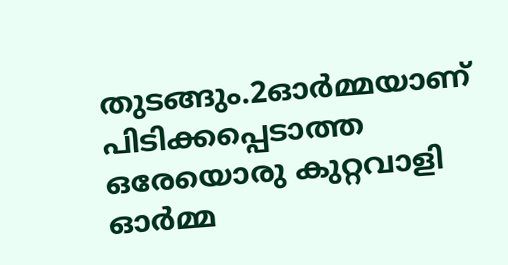തുടങ്ങും.2ഓർമ്മയാണ് പിടിക്കപ്പെടാത്ത ഒരേയൊരു കുറ്റവാളി ഓർമ്മ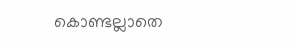കൊണ്ടല്ലാതെ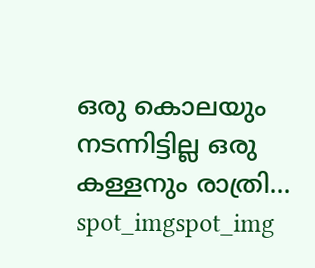ഒരു കൊലയും നടന്നിട്ടില്ല ഒരു കള്ളനും രാത്രി...
spot_imgspot_img